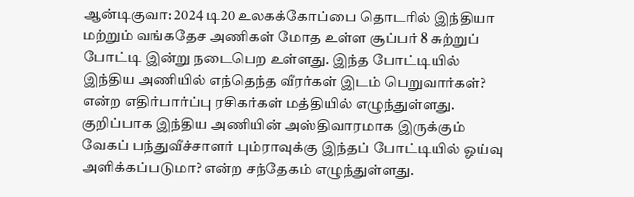ஆன்டிகுவா: 2024 டி20 உலகக்கோப்பை தொடரில் இந்தியா மற்றும் வங்கதேச அணிகள் மோத உள்ள சூப்பர் 8 சுற்றுப் போட்டி இன்று நடைபெற உள்ளது. இந்த போட்டியில் இந்திய அணியில் எந்தெந்த வீரர்கள் இடம் பெறுவார்கள்? என்ற எதிர்பார்ப்பு ரசிகர்கள் மத்தியில் எழுந்துள்ளது.
குறிப்பாக இந்திய அணியின் அஸ்திவாரமாக இருக்கும் வேகப் பந்துவீச்சாளர் பும்ராவுக்கு இந்தப் போட்டியில் ஓய்வு அளிக்கப்படுமா? என்ற சந்தேகம் எழுந்துள்ளது.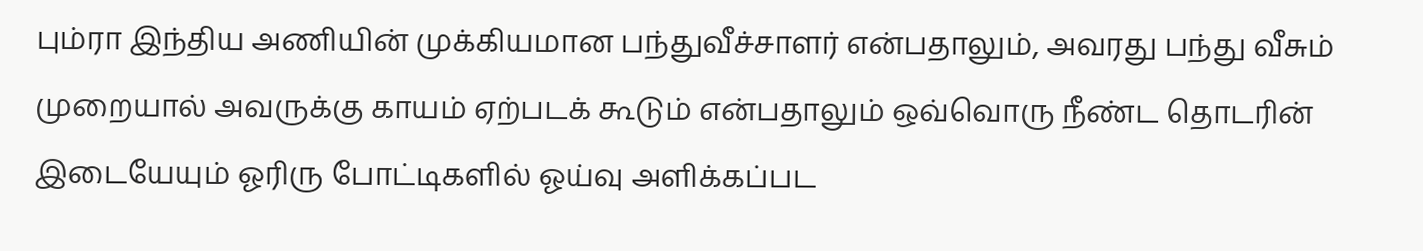பும்ரா இந்திய அணியின் முக்கியமான பந்துவீச்சாளர் என்பதாலும், அவரது பந்து வீசும் முறையால் அவருக்கு காயம் ஏற்படக் கூடும் என்பதாலும் ஒவ்வொரு நீண்ட தொடரின் இடையேயும் ஓரிரு போட்டிகளில் ஓய்வு அளிக்கப்பட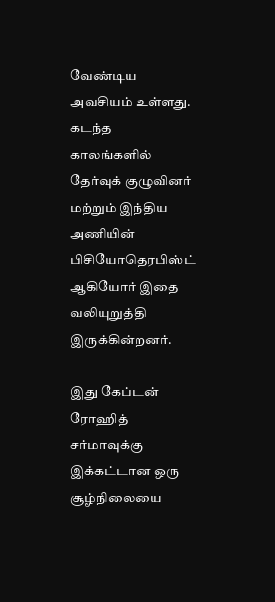வேண்டிய அவசியம் உள்ளது. கடந்த காலங்களில் தேர்வுக் குழுவினர் மற்றும் இந்திய அணியின் பிசியோதெரபிஸ்ட் ஆகியோர் இதை வலியுறுத்தி இருக்கின்றனர்.

இது கேப்டன் ரோஹித் சர்மாவுக்கு இக்கட்டான ஒரு சூழ்நிலையை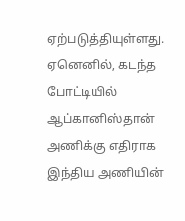ஏற்படுத்தியுள்ளது. ஏனெனில், கடந்த போட்டியில் ஆப்கானிஸ்தான் அணிக்கு எதிராக இந்திய அணியின்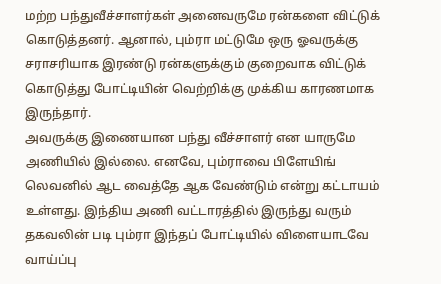மற்ற பந்துவீச்சாளர்கள் அனைவருமே ரன்களை விட்டுக் கொடுத்தனர். ஆனால், பும்ரா மட்டுமே ஒரு ஓவருக்கு சராசரியாக இரண்டு ரன்களுக்கும் குறைவாக விட்டுக் கொடுத்து போட்டியின் வெற்றிக்கு முக்கிய காரணமாக இருந்தார்.
அவருக்கு இணையான பந்து வீச்சாளர் என யாருமே அணியில் இல்லை. எனவே, பும்ராவை பிளேயிங் லெவனில் ஆட வைத்தே ஆக வேண்டும் என்று கட்டாயம் உள்ளது. இந்திய அணி வட்டாரத்தில் இருந்து வரும் தகவலின் படி பும்ரா இந்தப் போட்டியில் விளையாடவே வாய்ப்பு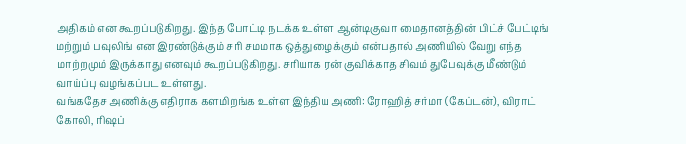அதிகம் என கூறப்படுகிறது. இந்த போட்டி நடக்க உள்ள ஆன்டிகுவா மைதானத்தின் பிட்ச் பேட்டிங் மற்றும் பவுலிங் என இரண்டுக்கும் சரி சமமாக ஒத்துழைக்கும் என்பதால் அணியில் வேறு எந்த மாற்றமும் இருக்காது எனவும் கூறப்படுகிறது. சரியாக ரன் குவிக்காத சிவம் துபேவுக்கு மீண்டும் வாய்ப்பு வழங்கப்பட உள்ளது.
வங்கதேச அணிக்கு எதிராக களமிறங்க உள்ள இந்திய அணி: ரோஹித் சர்மா (கேப்டன்), விராட் கோலி, ரிஷப்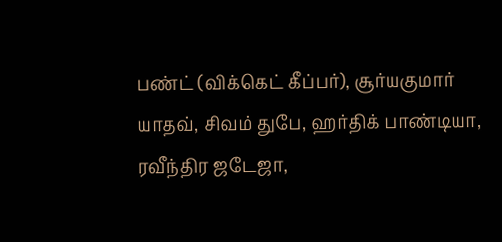பண்ட் (விக்கெட் கீப்பர்), சூர்யகுமார் யாதவ், சிவம் துபே, ஹர்திக் பாண்டியா, ரவீந்திர ஜடேஜா,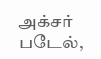அக்சர் படேல்,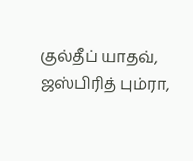குல்தீப் யாதவ், ஜஸ்பிரித் பும்ரா,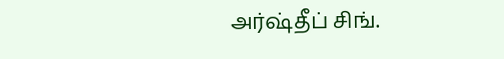அர்ஷ்தீப் சிங்.